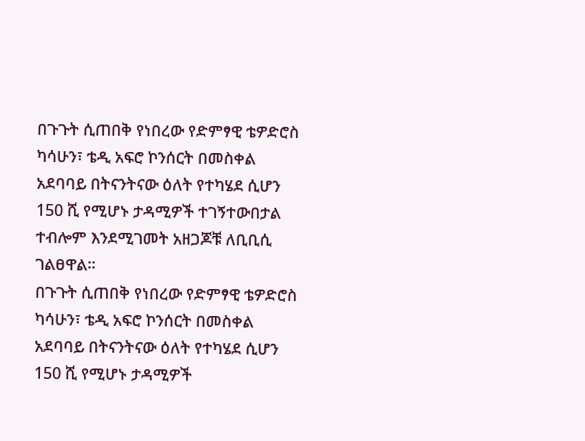በጉጉት ሲጠበቅ የነበረው የድምፃዊ ቴዎድሮስ ካሳሁን፣ ቴዲ አፍሮ ኮንሰርት በመስቀል አደባባይ በትናንትናው ዕለት የተካሄደ ሲሆን 150 ሺ የሚሆኑ ታዳሚዎች ተገኝተውበታል ተብሎም እንደሚገመት አዘጋጆቹ ለቢቢሲ ገልፀዋል።
በጉጉት ሲጠበቅ የነበረው የድምፃዊ ቴዎድሮስ ካሳሁን፣ ቴዲ አፍሮ ኮንሰርት በመስቀል አደባባይ በትናንትናው ዕለት የተካሄደ ሲሆን 150 ሺ የሚሆኑ ታዳሚዎች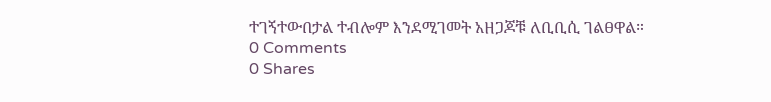ተገኝተውበታል ተብሎም እንደሚገመት አዘጋጆቹ ለቢቢሲ ገልፀዋል።
0 Comments
0 Shares